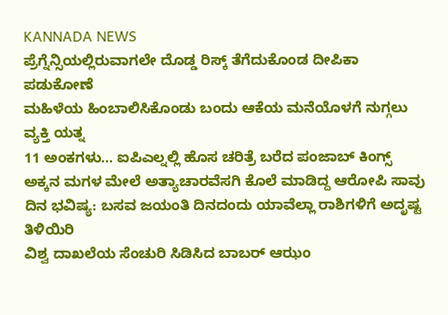KANNADA NEWS
ಪ್ರೆಗ್ನೆನ್ಸಿಯಲ್ಲಿರುವಾಗಲೇ ದೊಡ್ಡ ರಿಸ್ಕ್ ತೆಗೆದುಕೊಂಡ ದೀಪಿಕಾ ಪಡುಕೋಣೆ
ಮಹಿಳೆಯ ಹಿಂಬಾಲಿಸಿಕೊಂಡು ಬಂದು ಆಕೆಯ ಮನೆಯೊಳಗೆ ನುಗ್ಗಲು ವ್ಯಕ್ತಿ ಯತ್ನ
11 ಅಂಕಗಳು... ಐಪಿಎಲ್ನಲ್ಲಿ ಹೊಸ ಚರಿತ್ರೆ ಬರೆದ ಪಂಜಾಬ್ ಕಿಂಗ್ಸ್
ಅಕ್ಕನ ಮಗಳ ಮೇಲೆ ಅತ್ಯಾಚಾರವೆಸಗಿ ಕೊಲೆ ಮಾಡಿದ್ದ ಆರೋಪಿ ಸಾವು
ದಿನ ಭವಿಷ್ಯ: ಬಸವ ಜಯಂತಿ ದಿನದಂದು ಯಾವೆಲ್ಲಾ ರಾಶಿಗಳಿಗೆ ಅದೃಷ್ಟ ತಿಳಿಯಿರಿ
ವಿಶ್ವ ದಾಖಲೆಯ ಸೆಂಚುರಿ ಸಿಡಿಸಿದ ಬಾಬರ್ ಆಝಂ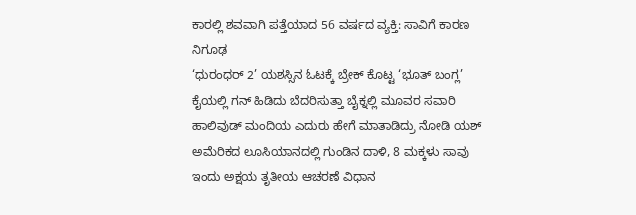ಕಾರಲ್ಲಿ ಶವವಾಗಿ ಪತ್ತೆಯಾದ 56 ವರ್ಷದ ವ್ಯಕ್ತಿ: ಸಾವಿಗೆ ಕಾರಣ ನಿಗೂಢ
‘ಧುರಂಧರ್ 2’ ಯಶಸ್ಸಿನ ಓಟಕ್ಕೆ ಬ್ರೇಕ್ ಕೊಟ್ಟ ‘ಭೂತ್ ಬಂಗ್ಲ’
ಕೈಯಲ್ಲಿ ಗನ್ ಹಿಡಿದು ಬೆದರಿಸುತ್ತಾ ಬೈಕ್ನಲ್ಲಿ ಮೂವರ ಸವಾರಿ
ಹಾಲಿವುಡ್ ಮಂದಿಯ ಎದುರು ಹೇಗೆ ಮಾತಾಡಿದ್ರು ನೋಡಿ ಯಶ್
ಅಮೆರಿಕದ ಲೂಸಿಯಾನದಲ್ಲಿ ಗುಂಡಿನ ದಾಳಿ, 8 ಮಕ್ಕಳು ಸಾವು
ಇಂದು ಅಕ್ಷಯ ತೃತೀಯ ಆಚರಣೆ ವಿಧಾನ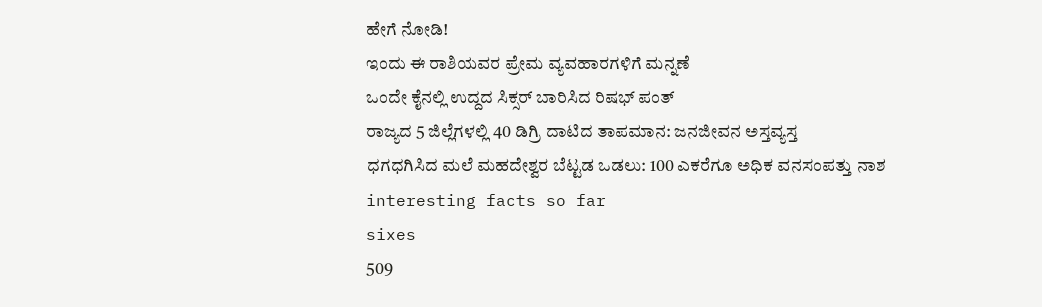ಹೇಗೆ ನೋಡಿ!
ಇಂದು ಈ ರಾಶಿಯವರ ಪ್ರೇಮ ವ್ಯವಹಾರಗಳಿಗೆ ಮನ್ನಣೆ
ಒಂದೇ ಕೈನಲ್ಲಿ ಉದ್ದದ ಸಿಕ್ಸರ್ ಬಾರಿಸಿದ ರಿಷಭ್ ಪಂತ್
ರಾಜ್ಯದ 5 ಜಿಲ್ಲೆಗಳಲ್ಲಿ 40 ಡಿಗ್ರಿ ದಾಟಿದ ತಾಪಮಾನ: ಜನಜೀವನ ಅಸ್ತವ್ಯಸ್ತ
ಧಗಧಗಿಸಿದ ಮಲೆ ಮಹದೇಶ್ವರ ಬೆಟ್ಟಡ ಒಡಲು: 100 ಎಕರೆಗೂ ಅಧಿಕ ವನಸಂಪತ್ತು ನಾಶ
interesting facts so far
sixes
509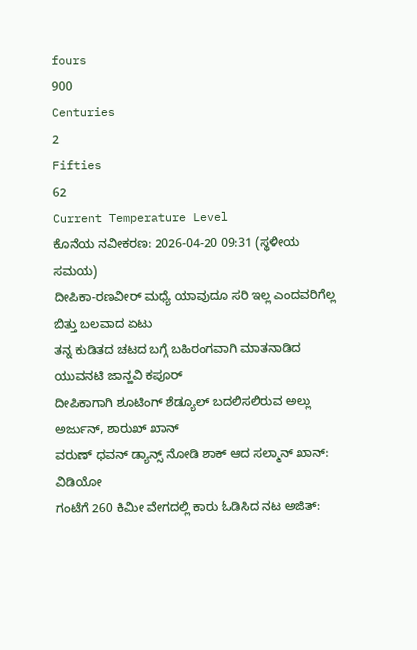fours
900
Centuries
2
Fifties
62
Current Temperature Level
ಕೊನೆಯ ನವೀಕರಣ: 2026-04-20 09:31 (ಸ್ಥಳೀಯ ಸಮಯ)
ದೀಪಿಕಾ-ರಣವೀರ್ ಮಧ್ಯೆ ಯಾವುದೂ ಸರಿ ಇಲ್ಲ ಎಂದವರಿಗೆಲ್ಲ ಬಿತ್ತು ಬಲವಾದ ಏಟು
ತನ್ನ ಕುಡಿತದ ಚಟದ ಬಗ್ಗೆ ಬಹಿರಂಗವಾಗಿ ಮಾತನಾಡಿದ ಯುವನಟಿ ಜಾನ್ಹವಿ ಕಪೂರ್
ದೀಪಿಕಾಗಾಗಿ ಶೂಟಿಂಗ್ ಶೆಡ್ಯೂಲ್ ಬದಲಿಸಲಿರುವ ಅಲ್ಲು ಅರ್ಜುನ್, ಶಾರುಖ್ ಖಾನ್
ವರುಣ್ ಧವನ್ ಡ್ಯಾನ್ಸ್ ನೋಡಿ ಶಾಕ್ ಆದ ಸಲ್ಮಾನ್ ಖಾನ್: ವಿಡಿಯೋ
ಗಂಟೆಗೆ 260 ಕಿಮೀ ವೇಗದಲ್ಲಿ ಕಾರು ಓಡಿಸಿದ ನಟ ಅಜಿತ್: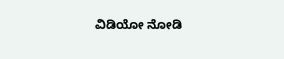ವಿಡಿಯೋ ನೋಡಿ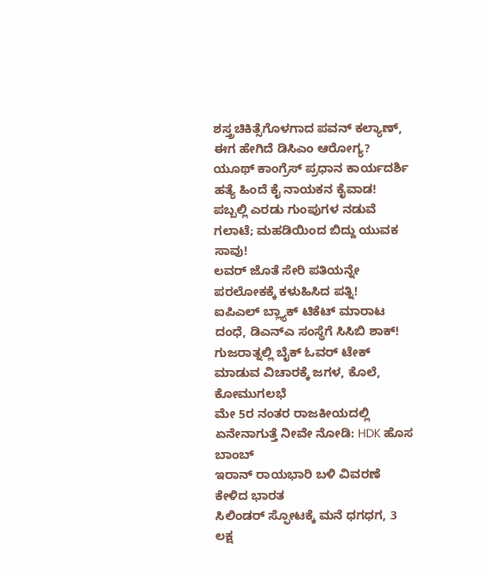ಶಸ್ತ್ರಚಿಕಿತ್ಸೆಗೊಳಗಾದ ಪವನ್ ಕಲ್ಯಾಣ್, ಈಗ ಹೇಗಿದೆ ಡಿಸಿಎಂ ಆರೋಗ್ಯ?
ಯೂಥ್ ಕಾಂಗ್ರೆಸ್ ಪ್ರಧಾನ ಕಾರ್ಯದರ್ಶಿ ಹತ್ಯೆ ಹಿಂದೆ ಕೈ ನಾಯಕನ ಕೈವಾಡ!
ಪಬ್ಬಲ್ಲಿ ಎರಡು ಗುಂಪುಗಳ ನಡುವೆ ಗಲಾಟೆ; ಮಹಡಿಯಿಂದ ಬಿದ್ದು ಯುವಕ ಸಾವು!
ಲವರ್ ಜೊತೆ ಸೇರಿ ಪತಿಯನ್ನೇ ಪರಲೋಕಕ್ಕೆ ಕಳುಹಿಸಿದ ಪತ್ನಿ!
ಐಪಿಎಲ್ ಬ್ಲ್ಯಾಕ್ ಟಿಕೆಟ್ ಮಾರಾಟ ದಂಧೆ, ಡಿಎನ್ಎ ಸಂಸ್ಥೆಗೆ ಸಿಸಿಬಿ ಶಾಕ್!
ಗುಜರಾತ್ನಲ್ಲಿ ಬೈಕ್ ಓವರ್ ಟೇಕ್ ಮಾಡುವ ವಿಚಾರಕ್ಕೆ ಜಗಳ, ಕೊಲೆ, ಕೋಮುಗಲಭೆ
ಮೇ 5ರ ನಂತರ ರಾಜಕೀಯದಲ್ಲಿ ಏನೇನಾಗುತ್ತೆ ನೀವೇ ನೋಡಿ: HDK ಹೊಸ ಬಾಂಬ್
ಇರಾನ್ ರಾಯಭಾರಿ ಬಳಿ ವಿವರಣೆ ಕೇಳಿದ ಭಾರತ
ಸಿಲಿಂಡರ್ ಸ್ಫೋಟಕ್ಕೆ ಮನೆ ಧಗಧಗ, 3 ಲಕ್ಷ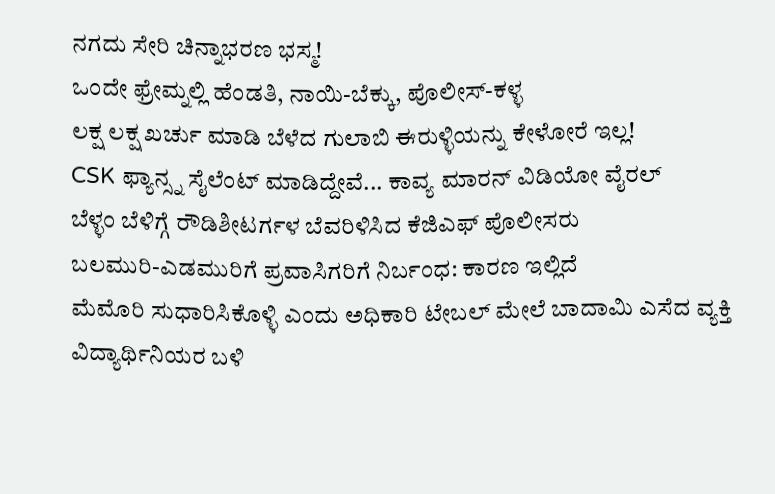ನಗದು ಸೇರಿ ಚಿನ್ನಾಭರಣ ಭಸ್ಮ!
ಒಂದೇ ಫ್ರೇಮ್ನಲ್ಲಿ ಹೆಂಡತಿ, ನಾಯಿ-ಬೆಕ್ಕು, ಪೊಲೀಸ್-ಕಳ್ಳ
ಲಕ್ಷ ಲಕ್ಷ ಖರ್ಚು ಮಾಡಿ ಬೆಳೆದ ಗುಲಾಬಿ ಈರುಳ್ಳಿಯನ್ನು ಕೇಳೋರೆ ಇಲ್ಲ!
CSK ಫ್ಯಾನ್ಸ್ನ ಸೈಲೆಂಟ್ ಮಾಡಿದ್ದೇವೆ... ಕಾವ್ಯ ಮಾರನ್ ವಿಡಿಯೋ ವೈರಲ್
ಬೆಳ್ಳಂ ಬೆಳಿಗ್ಗೆ ರೌಡಿಶೀಟರ್ಗಳ ಬೆವರಿಳಿಸಿದ ಕೆಜಿಎಫ್ ಪೊಲೀಸರು
ಬಲಮುರಿ-ಎಡಮುರಿಗೆ ಪ್ರವಾಸಿಗರಿಗೆ ನಿರ್ಬಂಧ: ಕಾರಣ ಇಲ್ಲಿದೆ
ಮೆಮೊರಿ ಸುಧಾರಿಸಿಕೊಳ್ಳಿ ಎಂದು ಅಧಿಕಾರಿ ಟೇಬಲ್ ಮೇಲೆ ಬಾದಾಮಿ ಎಸೆದ ವ್ಯಕ್ತಿ
ವಿದ್ಯಾರ್ಥಿನಿಯರ ಬಳಿ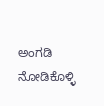ಅಂಗಡಿ ನೋಡಿಕೊಳ್ಳಿ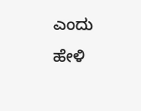ಎಂದು ಹೇಳಿ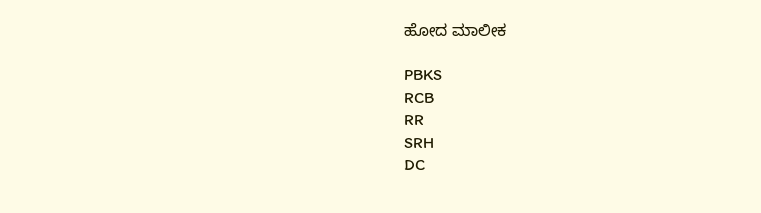ಹೋದ ಮಾಲೀಕ

PBKS
RCB
RR
SRH
DC